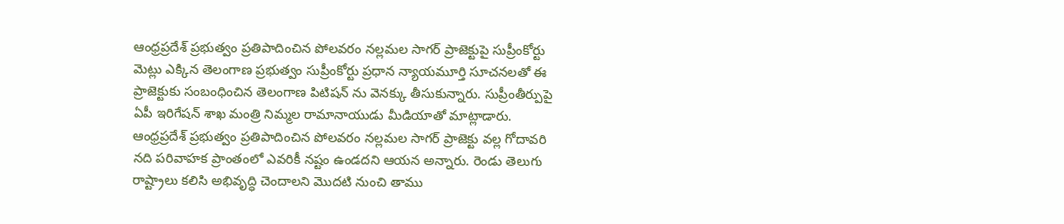ఆంధ్రప్రదేశ్ ప్రభుత్వం ప్రతిపాదించిన పోలవరం నల్లమల సాగర్ ప్రాజెక్టుపై సుప్రీంకోర్టు మెట్లు ఎక్కిన తెలంగాణ ప్రభుత్వం సుప్రీంకోర్టు ప్రధాన న్యాయమూర్తి సూచనలతో ఈ ప్రాజెక్టుకు సంబంధించిన తెలంగాణ పిటిషన్ ను వెనక్కు తీసుకున్నారు. సుప్రీంతీర్పుపై ఏపీ ఇరిగేషన్ శాఖ మంత్రి నిమ్మల రామానాయుడు మీడియాతో మాట్లాడారు. ఆంధ్రప్రదేశ్ ప్రభుత్వం ప్రతిపాదించిన పోలవరం నల్లమల సాగర్ ప్రాజెక్టు వల్ల గోదావరి నది పరివాహక ప్రాంతంలో ఎవరికీ నష్టం ఉండదని ఆయన అన్నారు. రెండు తెలుగు రాష్ట్రాలు కలిసి అభివృద్ధి చెందాలని మొదటి నుంచి తాము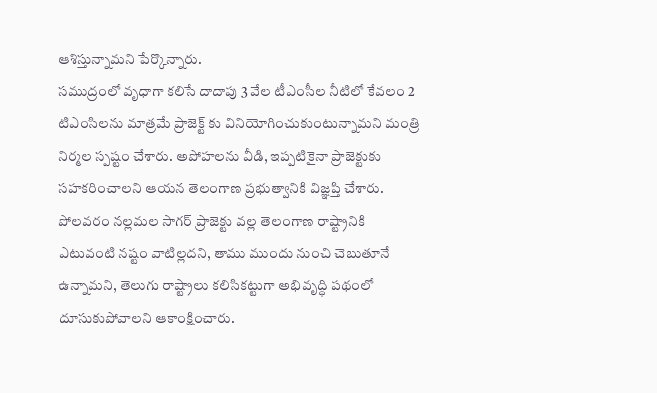ఆశిస్తున్నామని పేర్కొన్నారు.
సముద్రంలో వృధాగా కలిసే దాదాపు 3 వేల టీఎంసీల నీటిలో కేవలం 2 టిఎంసిలను మాత్రమే ప్రాజెక్ట్ కు వినియోగించుకుంటున్నామని మంత్రి నిర్మల స్పష్టం చేశారు. అపోహలను వీడి, ఇప్పటికైనా ప్రాజెక్టుకు సహకరించాలని ఆయన తెలంగాణ ప్రభుత్వానికి విజ్ఞప్తి చేశారు. పోలవరం నల్లమల సాగర్ ప్రాజెక్టు వల్ల తెలంగాణ రాష్ట్రానికి ఎటువంటి నష్టం వాటిల్లదని, తాము ముందు నుంచి చెబుతూనే ఉన్నామని, తెలుగు రాష్ట్రాలు కలిసికట్టుగా అభివృద్ధి పథంలో దూసుకుపోవాలని ఆకాంక్షించారు.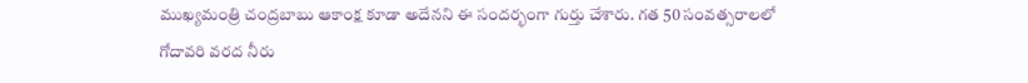ముఖ్యమంత్రి చంద్రబాబు ఆకాంక్ష కూడా అదేనని ఈ సందర్భంగా గుర్తు చేశారు. గత 50 సంవత్సరాలలో గోదావరి వరద నీరు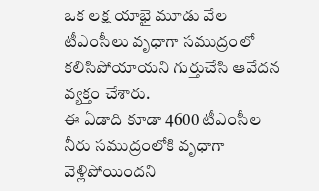ఒక లక్ష యాభై మూడు వేల టీఎంసీలు వృధాగా సముద్రంలో కలిసిపోయాయని గుర్తుచేసి ఆవేదన వ్యక్తం చేశారు.
ఈ ఏడాది కూడా 4600 టీఎంసీల నీరు సముద్రంలోకి వృధాగా వెళ్లిపోయిందని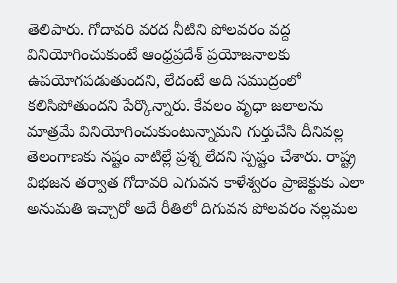తెలిపారు. గోదావరి వరద నీటిని పోలవరం వద్ద వినియోగించుకుంటే ఆంధ్రప్రదేశ్ ప్రయోజనాలకు ఉపయోగపడుతుందని, లేదంటే అది సముద్రంలో కలిసిపోతుందని పేర్కొన్నారు. కేవలం వృధా జలాలను మాత్రమే వినియోగించుకుంటున్నామని గుర్తుచేసి దీనివల్ల తెలంగాణకు నష్టం వాటిల్లే ప్రశ్న లేదని స్పష్టం చేశారు. రాష్ట్ర విభజన తర్వాత గోదావరి ఎగువన కాళేశ్వరం ప్రాజెక్టుకు ఎలా అనుమతి ఇచ్చారో అదే రీతిలో దిగువన పోలవరం నల్లమల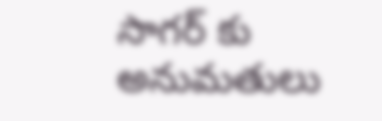సాగర్ కు అనుమతులు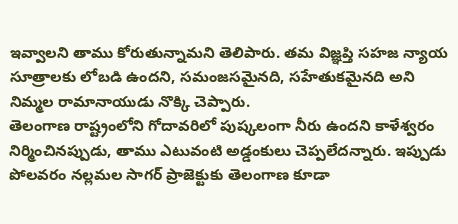ఇవ్వాలని తాము కోరుతున్నామని తెలిపారు. తమ విజ్ఞప్తి సహజ న్యాయ సూత్రాలకు లోబడి ఉందని, సమంజసమైనది, సహేతుకమైనది అని నిమ్మల రామానాయుడు నొక్కి చెప్పారు.
తెలంగాణ రాష్ట్రంలోని గోదావరిలో పుష్కలంగా నీరు ఉందని కాళేశ్వరం నిర్మించినప్పుడు, తాము ఎటువంటి అడ్డంకులు చెప్పలేదన్నారు. ఇప్పుడు పోలవరం నల్లమల సాగర్ ప్రాజెక్టుకు తెలంగాణ కూడా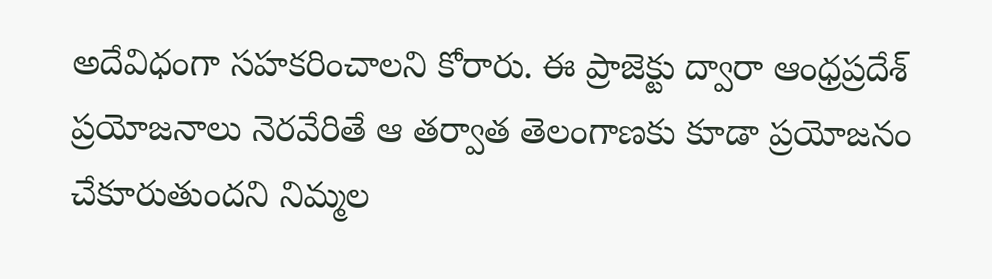అదేవిధంగా సహకరించాలని కోరారు. ఈ ప్రాజెక్టు ద్వారా ఆంధ్రప్రదేశ్ ప్రయోజనాలు నెరవేరితే ఆ తర్వాత తెలంగాణకు కూడా ప్రయోజనం చేకూరుతుందని నిమ్మల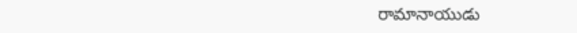రామానాయుడు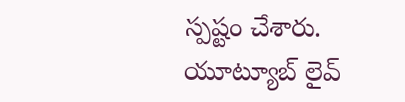స్పష్టం చేశారు.
యూట్యూబ్ లైవ్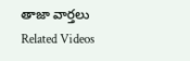తాజా వార్తలు
Related Videos